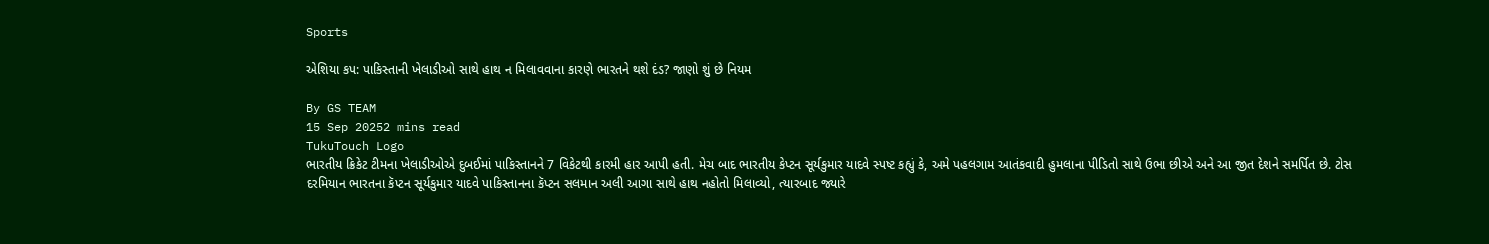Sports

એશિયા કપ: પાકિસ્તાની ખેલાડીઓ સાથે હાથ ન મિલાવવાના કારણે ભારતને થશે દંડ? જાણો શું છે નિયમ

By GS TEAM
15 Sep 20252 mins read
TukuTouch Logo
ભારતીય ક્રિકેટ ટીમના ખેલાડીઓએ દુબઈમાં પાકિસ્તાનને 7 વિકેટથી કારમી હાર આપી હતી. મેચ બાદ ભારતીય કેપ્ટન સૂર્યકુમાર યાદવે સ્પષ્ટ કહ્યું કે, અમે પહલગામ આતંકવાદી હુમલાના પીડિતો સાથે ઉભા છીએ અને આ જીત દેશને સમર્પિત છે. ટોસ દરમિયાન ભારતના કૅપ્ટન સૂર્યકુમાર યાદવે પાકિસ્તાનના કૅપ્ટન સલમાન અલી આગા સાથે હાથ નહોતો મિલાવ્યો, ત્યારબાદ જ્યારે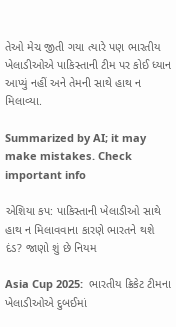તેઓ મેચ જીતી ગયા ત્યારે પણ ભારતીય ખેલાડીઓએ પાકિસ્તાની ટીમ પર કોઈ ધ્યાન આપ્યું નહીં અને તેમની સાથે હાથ ન મિલાવ્યા.

Summarized by AI; it may make mistakes. Check important info

એશિયા કપ: પાકિસ્તાની ખેલાડીઓ સાથે હાથ ન મિલાવવાના કારણે ભારતને થશે દંડ? જાણો શું છે નિયમ

Asia Cup 2025:  ભારતીય ક્રિકેટ ટીમના ખેલાડીઓએ દુબઈમાં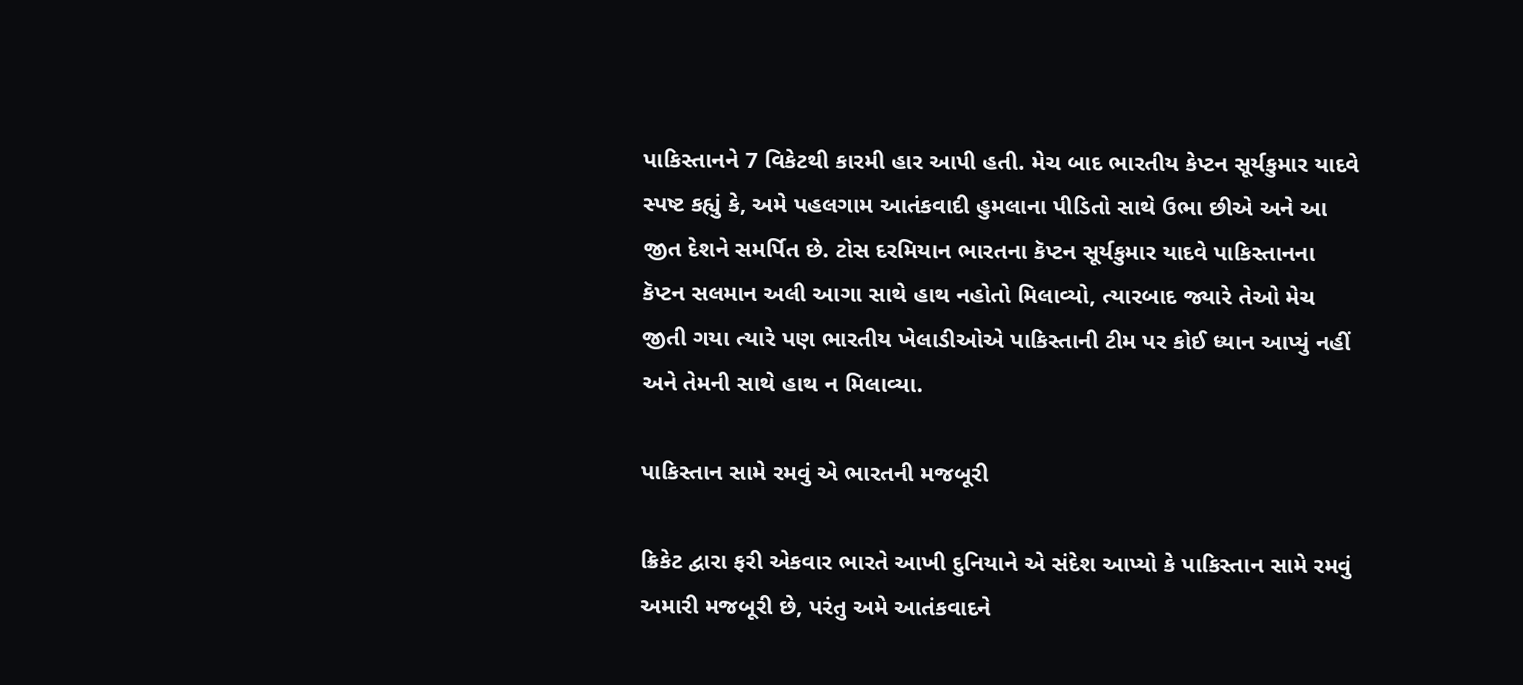પાકિસ્તાનને 7 વિકેટથી કારમી હાર આપી હતી. મેચ બાદ ભારતીય કેપ્ટન સૂર્યકુમાર યાદવે સ્પષ્ટ કહ્યું કે, અમે પહલગામ આતંકવાદી હુમલાના પીડિતો સાથે ઉભા છીએ અને આ જીત દેશને સમર્પિત છે. ટોસ દરમિયાન ભારતના કૅપ્ટન સૂર્યકુમાર યાદવે પાકિસ્તાનના કૅપ્ટન સલમાન અલી આગા સાથે હાથ નહોતો મિલાવ્યો, ત્યારબાદ જ્યારે તેઓ મેચ જીતી ગયા ત્યારે પણ ભારતીય ખેલાડીઓએ પાકિસ્તાની ટીમ પર કોઈ ધ્યાન આપ્યું નહીં અને તેમની સાથે હાથ ન મિલાવ્યા.

પાકિસ્તાન સામે રમવું એ ભારતની મજબૂરી

ક્રિકેટ દ્વારા ફરી એકવાર ભારતે આખી દુનિયાને એ સંદેશ આપ્યો કે પાકિસ્તાન સામે રમવું અમારી મજબૂરી છે, પરંતુ અમે આતંકવાદને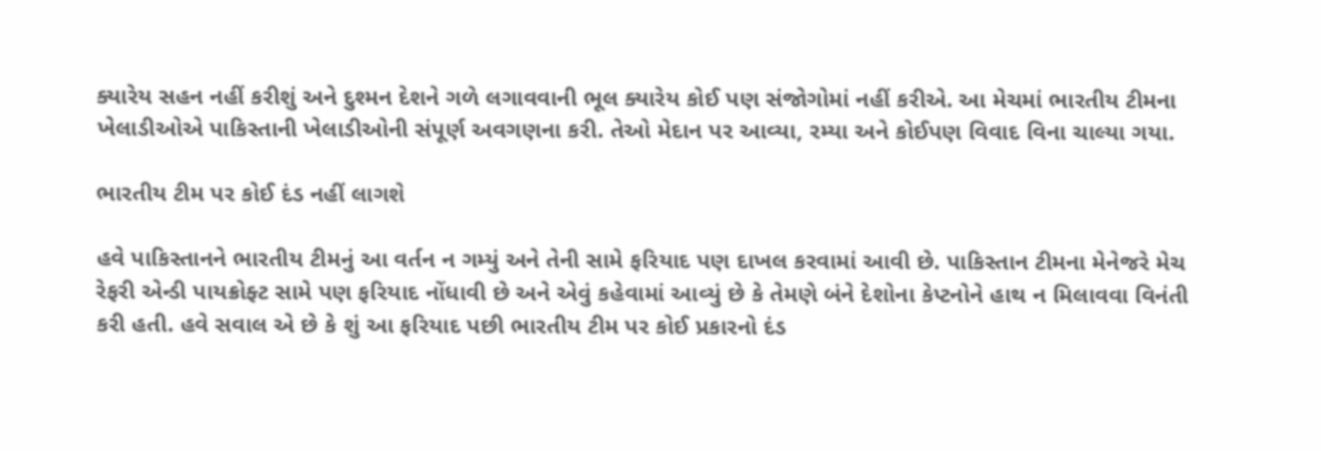ક્યારેય સહન નહીં કરીશું અને દુશ્મન દેશને ગળે લગાવવાની ભૂલ ક્યારેય કોઈ પણ સંજોગોમાં નહીં કરીએ. આ મેચમાં ભારતીય ટીમના ખેલાડીઓએ પાકિસ્તાની ખેલાડીઓની સંપૂર્ણ અવગણના કરી. તેઓ મેદાન પર આવ્યા, રમ્યા અને કોઈપણ વિવાદ વિના ચાલ્યા ગયા.

ભારતીય ટીમ પર કોઈ દંડ નહીં લાગશે

હવે પાકિસ્તાનને ભારતીય ટીમનું આ વર્તન ન ગમ્યું અને તેની સામે ફરિયાદ પણ દાખલ કરવામાં આવી છે. પાકિસ્તાન ટીમના મેનેજરે મેચ રેફરી એન્ડી પાયક્રોફ્ટ સામે પણ ફરિયાદ નોંધાવી છે અને એવું કહેવામાં આવ્યું છે કે તેમણે બંને દેશોના કેપ્ટનોને હાથ ન મિલાવવા વિનંતી કરી હતી. હવે સવાલ એ છે કે શું આ ફરિયાદ પછી ભારતીય ટીમ પર કોઈ પ્રકારનો દંડ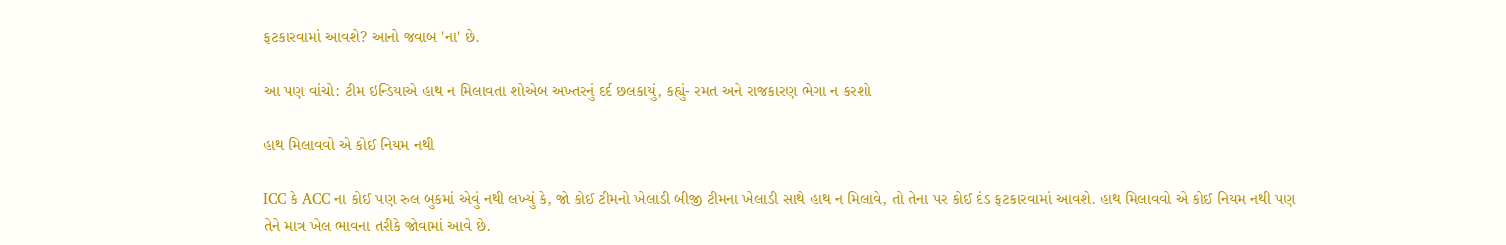ફટકારવામાં આવશે? આનો જવાબ 'ના' છે.

આ પણ વાંચો: ટીમ ઇન્ડિયાએ હાથ ન મિલાવતા શોએબ અખ્તરનું દર્દ છલકાયું, કહ્યું- રમત અને રાજકારણ ભેગા ન કરશો

હાથ મિલાવવો એ કોઈ નિયમ નથી

ICC કે ACC ના કોઈ પણ રુલ બુકમાં એવું નથી લખ્યું કે, જો કોઈ ટીમનો ખેલાડી બીજી ટીમના ખેલાડી સાથે હાથ ન મિલાવે, તો તેના પર કોઈ દંડ ફટકારવામાં આવશે. હાથ મિલાવવો એ કોઈ નિયમ નથી પણ તેને માત્ર ખેલ ભાવના તરીકે જોવામાં આવે છે.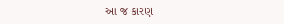આ જ કારણ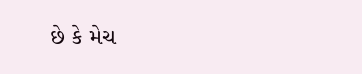છે કે મેચ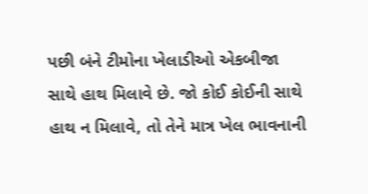પછી બંને ટીમોના ખેલાડીઓ એકબીજા સાથે હાથ મિલાવે છે. જો કોઈ કોઈની સાથે હાથ ન મિલાવે, તો તેને માત્ર ખેલ ભાવનાની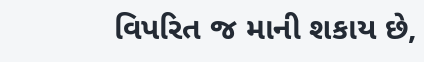વિપરિત જ માની શકાય છે,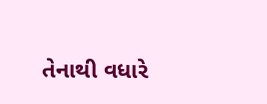તેનાથી વધારે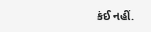કંઈ નહીં.